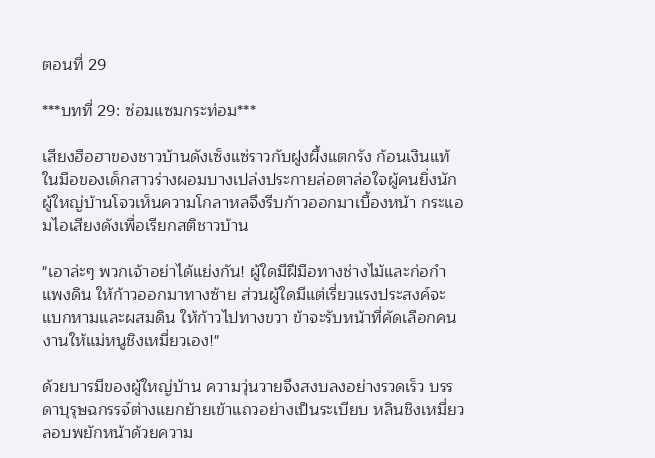ตอนที่ 29

***บทที่ 29: ซ่อมแซมกระท่อม***

เสียงฮือฮาของชาวบ้านดังเซ็งแซ่ราวกับฝูงผึ้งแตกรัง ก้อนเงินแท้ในมือของเด็กสาวร่างผอมบางเปล่งประกายล่อตาล่อใจผู้คนยิ่งนัก ผู้ใหญ่บ้านโจวเห็นความโกลาหลจึงรีบก้าวออกมาเบื้องหน้า กระแอมไอเสียงดังเพื่อเรียกสติชาวบ้าน

"เอาล่ะๆ พวกเจ้าอย่าได้แย่งกัน! ผู้ใดมีฝีมือทางช่างไม้และก่อกำแพงดิน ให้ก้าวออกมาทางซ้าย ส่วนผู้ใดมีแต่เรี่ยวแรงประสงค์จะแบกหามและผสมดิน ให้ก้าวไปทางขวา ข้าจะรับหน้าที่คัดเลือกคนงานให้แม่หนูชิงเหมี่ยวเอง!"

ด้วยบารมีของผู้ใหญ่บ้าน ความวุ่นวายจึงสงบลงอย่างรวดเร็ว บรรดาบุรุษฉกรรจ์ต่างแยกย้ายเข้าแถวอย่างเป็นระเบียบ หลินชิงเหมี่ยวลอบพยักหน้าด้วยความ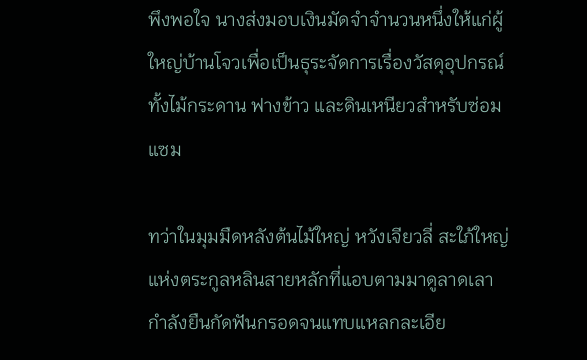พึงพอใจ นางส่งมอบเงินมัดจำจำนวนหนึ่งให้แก่ผู้ใหญ่บ้านโจวเพื่อเป็นธุระจัดการเรื่องวัสดุอุปกรณ์ ทั้งไม้กระดาน ฟางข้าว และดินเหนียวสำหรับซ่อมแซม

ทว่าในมุมมืดหลังต้นไม้ใหญ่ หวังเจียวลี่ สะใภ้ใหญ่แห่งตระกูลหลินสายหลักที่แอบตามมาดูลาดเลา กำลังยืนกัดฟันกรอดจนแทบแหลกละเอีย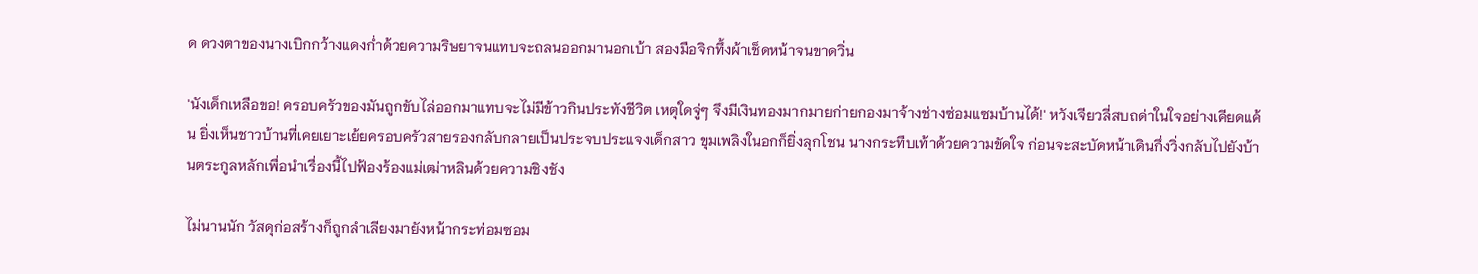ด ดวงตาของนางเบิกกว้างแดงก่ำด้วยความริษยาจนแทบจะถลนออกมานอกเบ้า สองมือจิกทึ้งผ้าเช็ดหน้าจนขาดวิ่น

'นังเด็กเหลือขอ! ครอบครัวของมันถูกขับไล่ออกมาแทบจะไม่มีข้าวกินประทังชีวิต เหตุใดจู่ๆ จึงมีเงินทองมากมายก่ายกองมาจ้างช่างซ่อมแซมบ้านได้!' หวังเจียวลี่สบถด่าในใจอย่างเคียดแค้น ยิ่งเห็นชาวบ้านที่เคยเยาะเย้ยครอบครัวสายรองกลับกลายเป็นประจบประแจงเด็กสาว ขุมเพลิงในอกก็ยิ่งลุกโชน นางกระทืบเท้าด้วยความขัดใจ ก่อนจะสะบัดหน้าเดินกึ่งวิ่งกลับไปยังบ้านตระกูลหลักเพื่อนำเรื่องนี้ไปฟ้องร้องแม่เฒ่าหลินด้วยความชิงชัง

ไม่นานนัก วัสดุก่อสร้างก็ถูกลำเลียงมายังหน้ากระท่อมซอม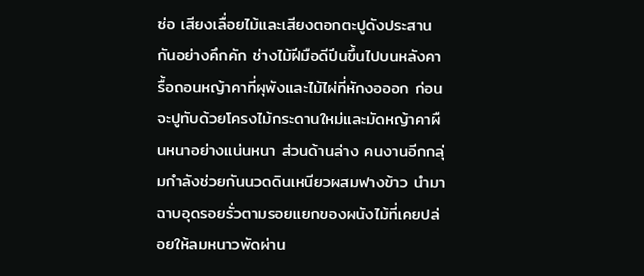ซ่อ เสียงเลื่อยไม้และเสียงตอกตะปูดังประสานกันอย่างคึกคัก ช่างไม้ฝีมือดีปีนขึ้นไปบนหลังคา รื้อถอนหญ้าคาที่ผุพังและไม้ไผ่ที่หักงอออก ก่อนจะปูทับด้วยโครงไม้กระดานใหม่และมัดหญ้าคาผืนหนาอย่างแน่นหนา ส่วนด้านล่าง คนงานอีกกลุ่มกำลังช่วยกันนวดดินเหนียวผสมฟางข้าว นำมาฉาบอุดรอยรั่วตามรอยแยกของผนังไม้ที่เคยปล่อยให้ลมหนาวพัดผ่าน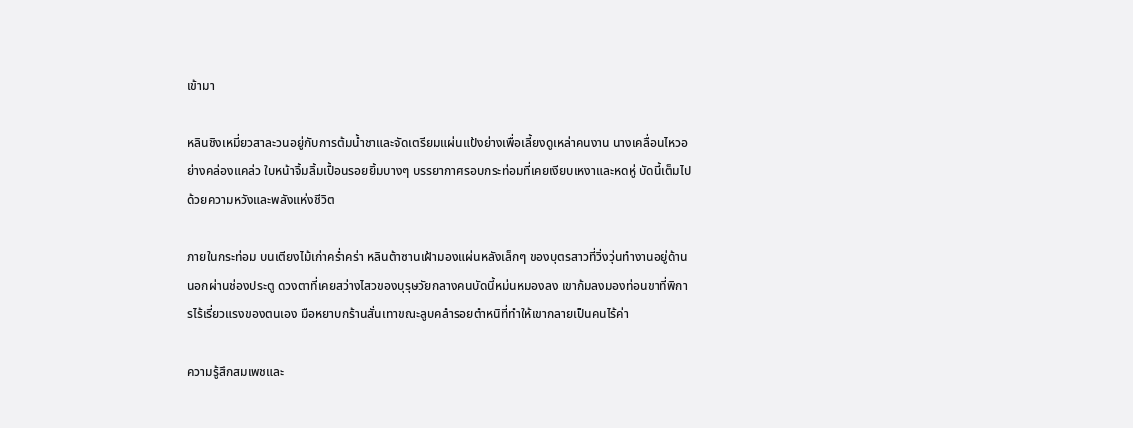เข้ามา

หลินชิงเหมี่ยวสาละวนอยู่กับการต้มน้ำชาและจัดเตรียมแผ่นแป้งย่างเพื่อเลี้ยงดูเหล่าคนงาน นางเคลื่อนไหวอย่างคล่องแคล่ว ใบหน้าจิ้มลิ้มเปื้อนรอยยิ้มบางๆ บรรยากาศรอบกระท่อมที่เคยเงียบเหงาและหดหู่ บัดนี้เต็มไปด้วยความหวังและพลังแห่งชีวิต

ภายในกระท่อม บนเตียงไม้เก่าคร่ำคร่า หลินต้าซานเฝ้ามองแผ่นหลังเล็กๆ ของบุตรสาวที่วิ่งวุ่นทำงานอยู่ด้านนอกผ่านช่องประตู ดวงตาที่เคยสว่างไสวของบุรุษวัยกลางคนบัดนี้หม่นหมองลง เขาก้มลงมองท่อนขาที่พิการไร้เรี่ยวแรงของตนเอง มือหยาบกร้านสั่นเทาขณะลูบคลำรอยตำหนิที่ทำให้เขากลายเป็นคนไร้ค่า

ความรู้สึกสมเพชและ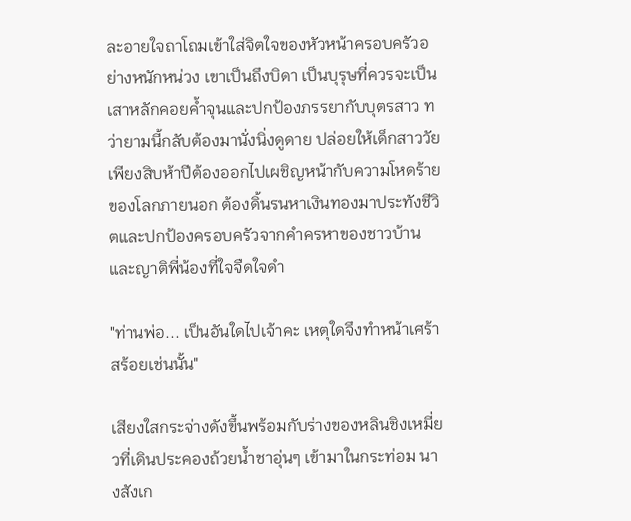ละอายใจถาโถมเข้าใส่จิตใจของหัวหน้าครอบครัวอย่างหนักหน่วง เขาเป็นถึงบิดา เป็นบุรุษที่ควรจะเป็นเสาหลักคอยค้ำจุนและปกป้องภรรยากับบุตรสาว ทว่ายามนี้กลับต้องมานั่งนิ่งดูดาย ปล่อยให้เด็กสาววัยเพียงสิบห้าปีต้องออกไปเผชิญหน้ากับความโหดร้ายของโลกภายนอก ต้องดิ้นรนหาเงินทองมาประทังชีวิตและปกป้องครอบครัวจากคำครหาของชาวบ้านและญาติพี่น้องที่ใจจืดใจดำ

"ท่านพ่อ... เป็นอันใดไปเจ้าคะ เหตุใดจึงทำหน้าเศร้าสร้อยเช่นนั้น"

เสียงใสกระจ่างดังขึ้นพร้อมกับร่างของหลินชิงเหมี่ยวที่เดินประคองถ้วยน้ำชาอุ่นๆ เข้ามาในกระท่อม นางสังเก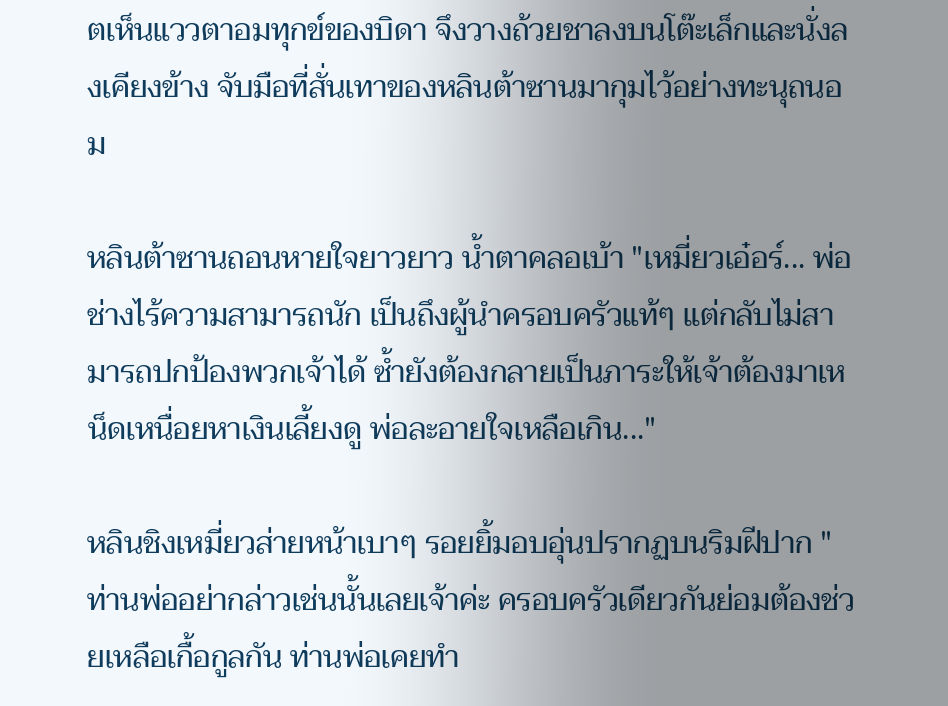ตเห็นแววตาอมทุกข์ของบิดา จึงวางถ้วยชาลงบนโต๊ะเล็กและนั่งลงเคียงข้าง จับมือที่สั่นเทาของหลินต้าซานมากุมไว้อย่างทะนุถนอม

หลินต้าซานถอนหายใจยาวยาว น้ำตาคลอเบ้า "เหมี่ยวเอ๋อร์... พ่อช่างไร้ความสามารถนัก เป็นถึงผู้นำครอบครัวแท้ๆ แต่กลับไม่สามารถปกป้องพวกเจ้าได้ ซ้ำยังต้องกลายเป็นภาระให้เจ้าต้องมาเหน็ดเหนื่อยหาเงินเลี้ยงดู พ่อละอายใจเหลือเกิน..."

หลินชิงเหมี่ยวส่ายหน้าเบาๆ รอยยิ้มอบอุ่นปรากฏบนริมฝีปาก "ท่านพ่ออย่ากล่าวเช่นนั้นเลยเจ้าค่ะ ครอบครัวเดียวกันย่อมต้องช่วยเหลือเกื้อกูลกัน ท่านพ่อเคยทำ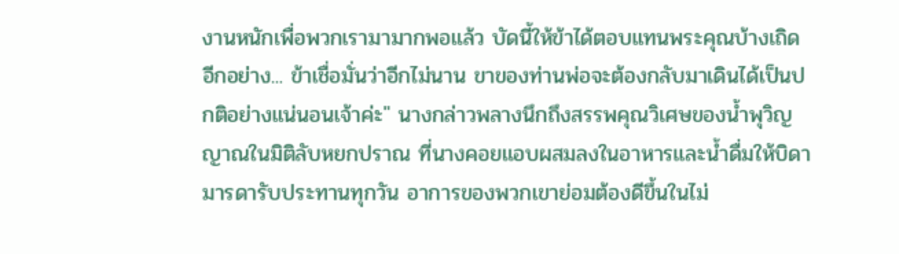งานหนักเพื่อพวกเรามามากพอแล้ว บัดนี้ให้ข้าได้ตอบแทนพระคุณบ้างเถิด อีกอย่าง... ข้าเชื่อมั่นว่าอีกไม่นาน ขาของท่านพ่อจะต้องกลับมาเดินได้เป็นปกติอย่างแน่นอนเจ้าค่ะ" นางกล่าวพลางนึกถึงสรรพคุณวิเศษของน้ำพุวิญญาณในมิติลับหยกปราณ ที่นางคอยแอบผสมลงในอาหารและน้ำดื่มให้บิดามารดารับประทานทุกวัน อาการของพวกเขาย่อมต้องดีขึ้นในไม่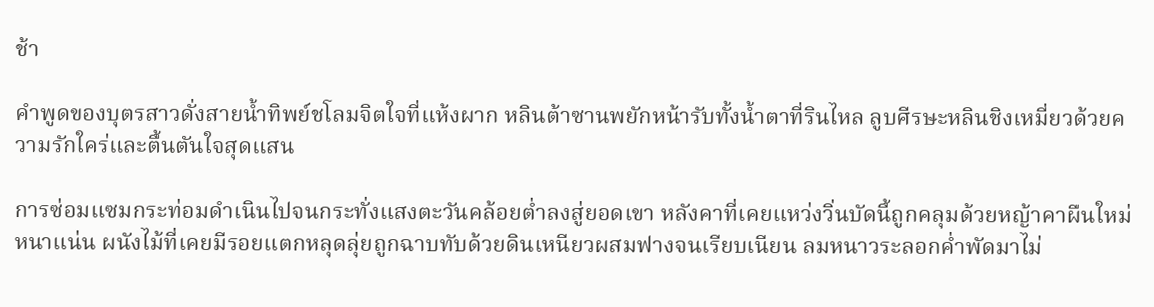ช้า

คำพูดของบุตรสาวดั่งสายน้ำทิพย์ชโลมจิตใจที่แห้งผาก หลินต้าซานพยักหน้ารับทั้งน้ำตาที่รินไหล ลูบศีรษะหลินชิงเหมี่ยวด้วยความรักใคร่และตื้นตันใจสุดแสน

การซ่อมแซมกระท่อมดำเนินไปจนกระทั่งแสงตะวันคล้อยต่ำลงสู่ยอดเขา หลังคาที่เคยแหว่งวิ่นบัดนี้ถูกคลุมด้วยหญ้าคาผืนใหม่หนาแน่น ผนังไม้ที่เคยมีรอยแตกหลุดลุ่ยถูกฉาบทับด้วยดินเหนียวผสมฟางจนเรียบเนียน ลมหนาวระลอกค่ำพัดมาไม่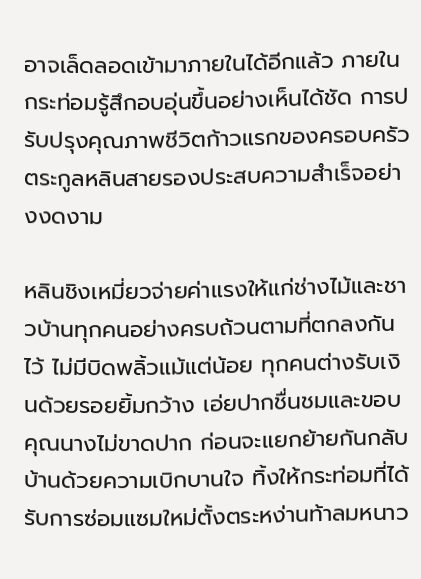อาจเล็ดลอดเข้ามาภายในได้อีกแล้ว ภายในกระท่อมรู้สึกอบอุ่นขึ้นอย่างเห็นได้ชัด การปรับปรุงคุณภาพชีวิตก้าวแรกของครอบครัวตระกูลหลินสายรองประสบความสำเร็จอย่างงดงาม

หลินชิงเหมี่ยวจ่ายค่าแรงให้แก่ช่างไม้และชาวบ้านทุกคนอย่างครบถ้วนตามที่ตกลงกันไว้ ไม่มีบิดพลิ้วแม้แต่น้อย ทุกคนต่างรับเงินด้วยรอยยิ้มกว้าง เอ่ยปากชื่นชมและขอบคุณนางไม่ขาดปาก ก่อนจะแยกย้ายกันกลับบ้านด้วยความเบิกบานใจ ทิ้งให้กระท่อมที่ได้รับการซ่อมแซมใหม่ตั้งตระหง่านท้าลมหนาว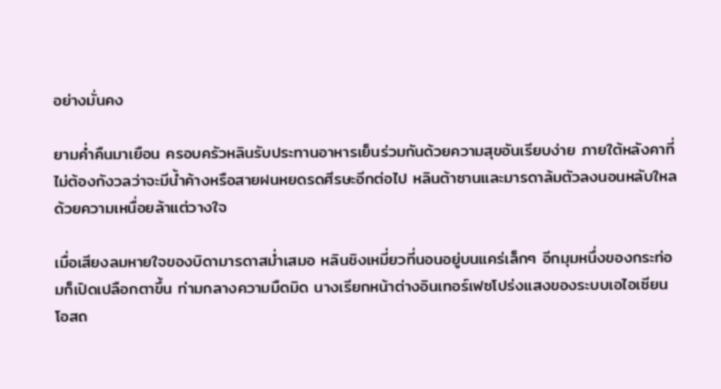อย่างมั่นคง

ยามค่ำคืนมาเยือน ครอบครัวหลินรับประทานอาหารเย็นร่วมกันด้วยความสุขอันเรียบง่าย ภายใต้หลังคาที่ไม่ต้องกังวลว่าจะมีน้ำค้างหรือสายฝนหยดรดศีรษะอีกต่อไป หลินต้าซานและมารดาล้มตัวลงนอนหลับใหลด้วยความเหนื่อยล้าแต่วางใจ

เมื่อเสียงลมหายใจของบิดามารดาสม่ำเสมอ หลินชิงเหมี่ยวที่นอนอยู่บนแคร่เล็กๆ อีกมุมหนึ่งของกระท่อมก็เปิดเปลือกตาขึ้น ท่ามกลางความมืดมิด นางเรียกหน้าต่างอินเทอร์เฟซโปร่งแสงของระบบเอไอเซียนโอสถ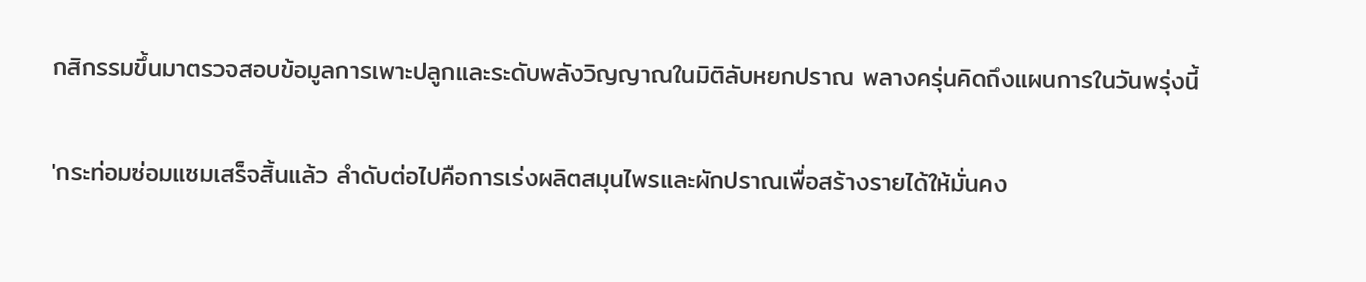กสิกรรมขึ้นมาตรวจสอบข้อมูลการเพาะปลูกและระดับพลังวิญญาณในมิติลับหยกปราณ พลางครุ่นคิดถึงแผนการในวันพรุ่งนี้

'กระท่อมซ่อมแซมเสร็จสิ้นแล้ว ลำดับต่อไปคือการเร่งผลิตสมุนไพรและผักปราณเพื่อสร้างรายได้ให้มั่นคง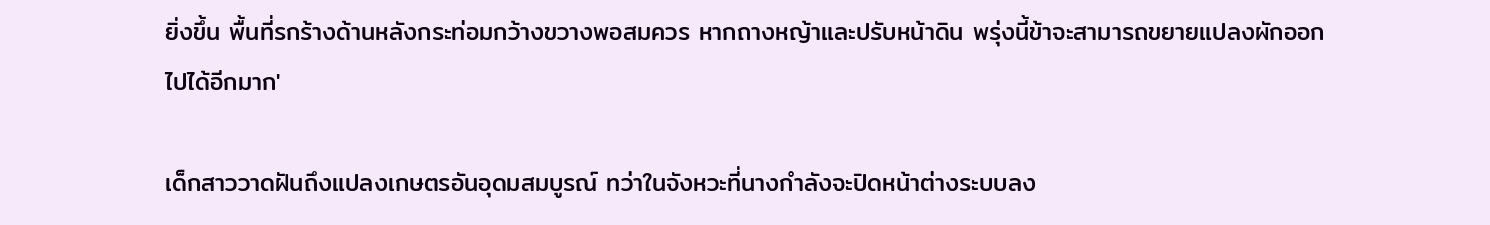ยิ่งขึ้น พื้นที่รกร้างด้านหลังกระท่อมกว้างขวางพอสมควร หากถางหญ้าและปรับหน้าดิน พรุ่งนี้ข้าจะสามารถขยายแปลงผักออกไปได้อีกมาก'

เด็กสาววาดฝันถึงแปลงเกษตรอันอุดมสมบูรณ์ ทว่าในจังหวะที่นางกำลังจะปิดหน้าต่างระบบลง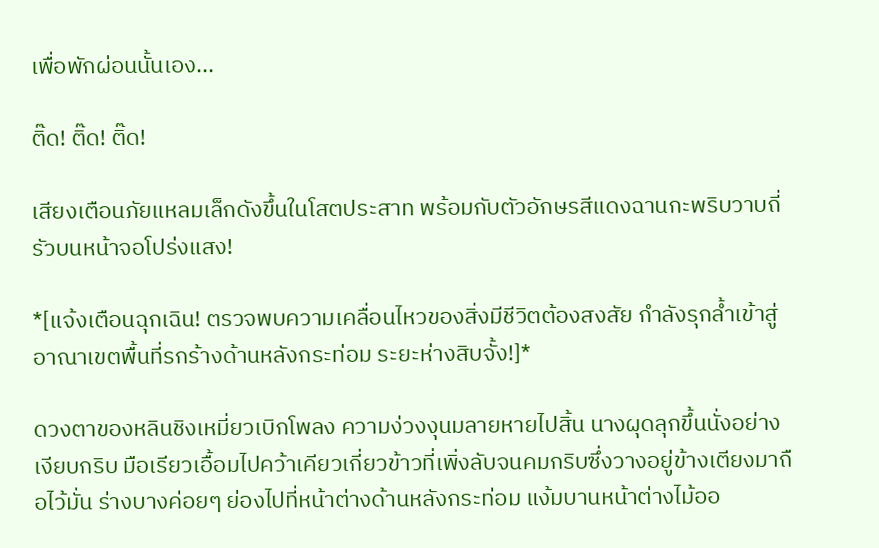เพื่อพักผ่อนนั้นเอง...

ติ๊ด! ติ๊ด! ติ๊ด!

เสียงเตือนภัยแหลมเล็กดังขึ้นในโสตประสาท พร้อมกับตัวอักษรสีแดงฉานกะพริบวาบถี่รัวบนหน้าจอโปร่งแสง!

*[แจ้งเตือนฉุกเฉิน! ตรวจพบความเคลื่อนไหวของสิ่งมีชีวิตต้องสงสัย กำลังรุกล้ำเข้าสู่อาณาเขตพื้นที่รกร้างด้านหลังกระท่อม ระยะห่างสิบจั้ง!]*

ดวงตาของหลินชิงเหมี่ยวเบิกโพลง ความง่วงงุนมลายหายไปสิ้น นางผุดลุกขึ้นนั่งอย่างเงียบกริบ มือเรียวเอื้อมไปคว้าเคียวเกี่ยวข้าวที่เพิ่งลับจนคมกริบซึ่งวางอยู่ข้างเตียงมาถือไว้มั่น ร่างบางค่อยๆ ย่องไปที่หน้าต่างด้านหลังกระท่อม แง้มบานหน้าต่างไม้ออ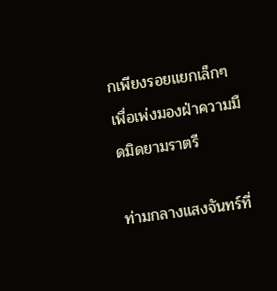กเพียงรอยแยกเล็กๆ เพื่อเพ่งมองฝ่าความมืดมิดยามราตรี

ท่ามกลางแสงจันทร์ที่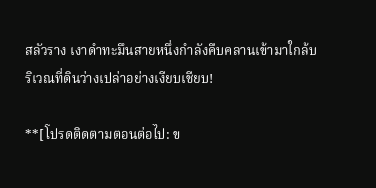สลัวราง เงาดำทะมึนสายหนึ่งกำลังคืบคลานเข้ามาใกล้บริเวณที่ดินว่างเปล่าอย่างเงียบเชียบ!

**[โปรดติดตามตอนต่อไป: ข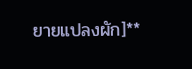ยายแปลงผัก]**